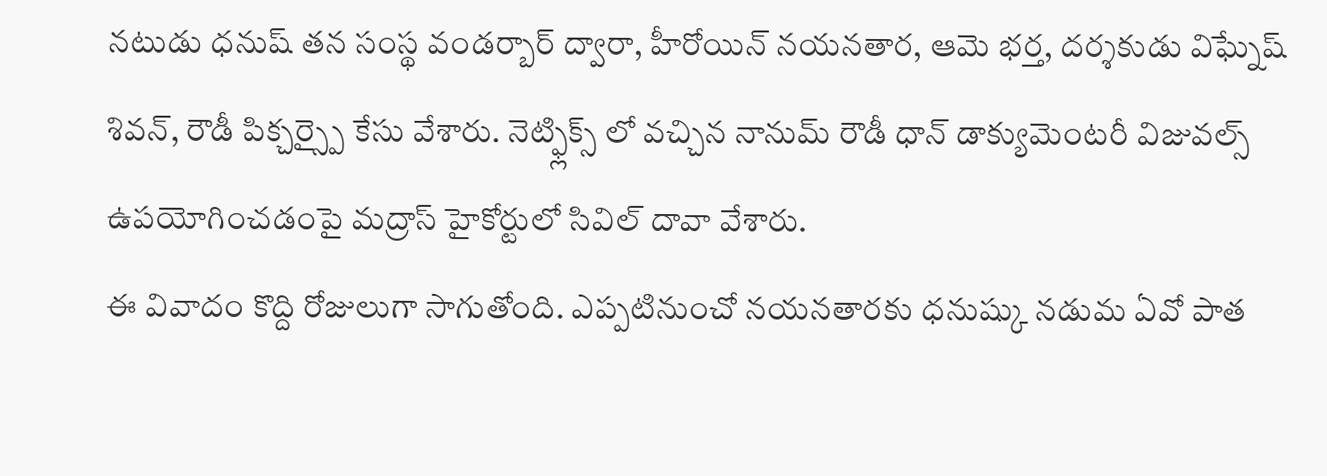నటుడు ధనుష్ తన సంస్థ వండర్బార్ ద్వారా, హీరోయిన్ నయనతార, ఆమె భర్త, దర్శకుడు విఘ్నేష్ శివన్, రౌడీ పిక్చర్స్పై కేసు వేశారు. నెట్ఫ్లిక్స్ లో వచ్చిన నానుమ్ రౌడీ ధాన్ డాక్యుమెంటరీ విజువల్స్ ఉపయోగించడంపై మద్రాస్ హైకోర్టులో సివిల్ దావా వేశారు.
ఈ వివాదం కొద్ది రోజులుగా సాగుతోంది. ఎప్పటినుంచో నయనతారకు ధనుష్కు నడుమ ఏవో పాత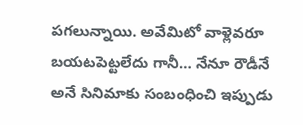పగలున్నాయి. అవేమిటో వాళ్లెవరూ బయటపెట్టలేదు గానీ… నేనూ రౌడీనే అనే సినిమాకు సంబంధించి ఇప్పుడు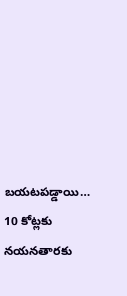బయటపడ్డాయి… 10 కోట్లకు నయనతారకు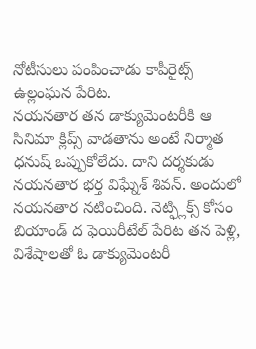నోటీసులు పంపించాడు కాపీరైట్స్ ఉల్లంఘన పేరిట.
నయనతార తన డాక్యుమెంటరీకి ఆ సినిమా క్లిప్స్ వాడతాను అంటే నిర్మాత ధనుష్ ఒప్పుకోలేదు. దాని దర్శకుడు నయనతార భర్త విఘ్నేశ్ శివన్. అందులో నయనతార నటించింది. నెట్ఫ్లిక్స్ కోసం బియాండ్ ద ఫెయిరీటేల్ పేరిట తన పెళ్లి, విశేషాలతో ఓ డాక్యుమెంటరీ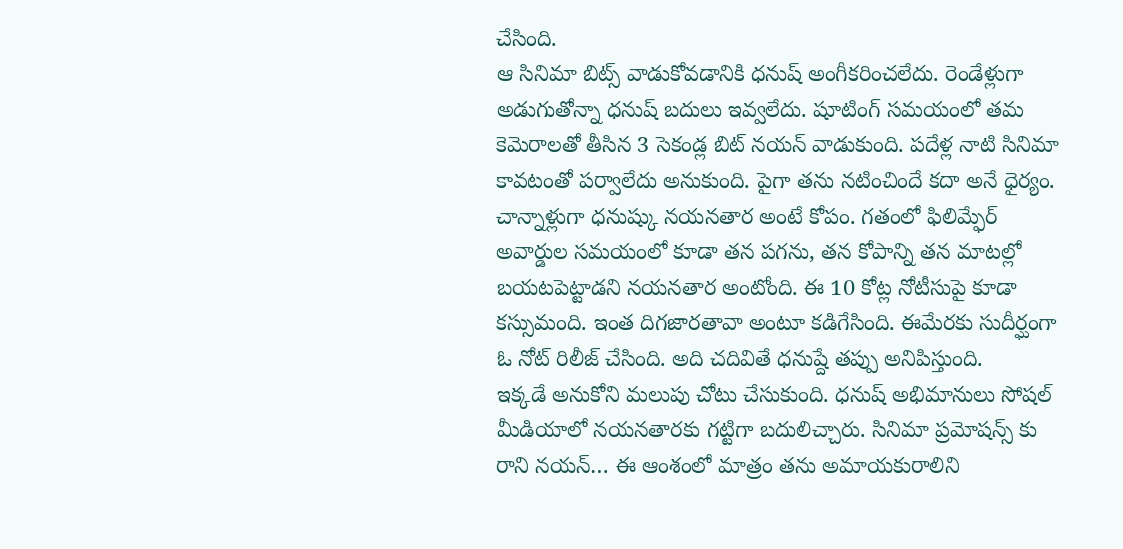చేసింది.
ఆ సినిమా బిట్స్ వాడుకోవడానికి ధనుష్ అంగీకరించలేదు. రెండేళ్లుగా అడుగుతోన్నా ధనుష్ బదులు ఇవ్వలేదు. షూటింగ్ సమయంలో తమ కెమెరాలతో తీసిన 3 సెకండ్ల బిట్ నయన్ వాడుకుంది. పదేళ్ల నాటి సినిమా కావటంతో పర్వాలేదు అనుకుంది. పైగా తను నటించిందే కదా అనే ధైర్యం.
చాన్నాళ్లుగా ధనుష్కు నయనతార అంటే కోపం. గతంలో ఫిలిమ్ఫేర్ అవార్డుల సమయంలో కూడా తన పగను, తన కోపాన్ని తన మాటల్లో బయటపెట్టాడని నయనతార అంటోంది. ఈ 10 కోట్ల నోటీసుపై కూడా కస్సుమంది. ఇంత దిగజారతావా అంటూ కడిగేసింది. ఈమేరకు సుదీర్ఘంగా ఓ నోట్ రిలీజ్ చేసింది. అది చదివితే ధనుష్దే తప్పు అనిపిస్తుంది.
ఇక్కడే అనుకోని మలుపు చోటు చేసుకుంది. ధనుష్ అభిమానులు సోషల్ మీడియాలో నయనతారకు గట్టిగా బదులిచ్చారు. సినిమా ప్రమోషన్స్ కు రాని నయన్… ఈ ఆంశంలో మాత్రం తను అమాయకురాలిని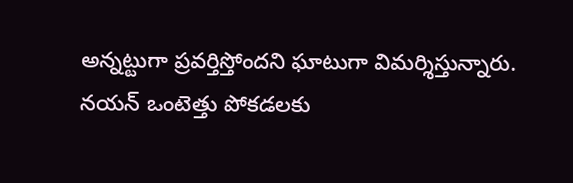అన్నట్టుగా ప్రవర్తిస్తోందని ఘాటుగా విమర్శిస్తున్నారు. నయన్ ఒంటెత్తు పోకడలకు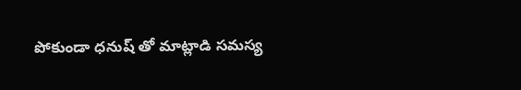పోకుండా ధనుష్ తో మాట్లాడి సమస్య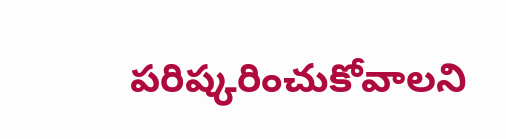పరిష్కరించుకోవాలని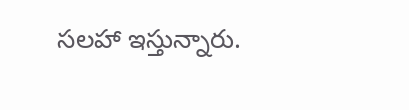సలహా ఇస్తున్నారు.